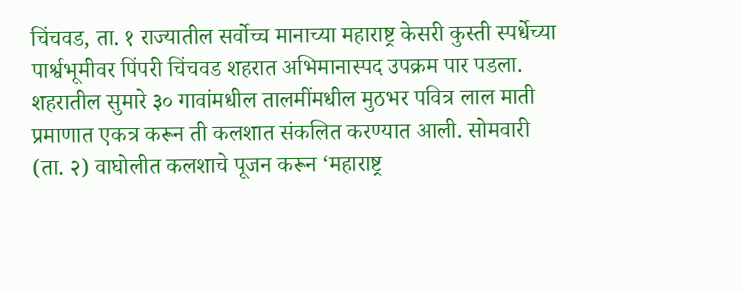चिंचवड, ता. १ राज्यातील सर्वोच्च मानाच्या महाराष्ट्र केसरी कुस्ती स्पर्धेच्या पार्श्वभूमीवर पिंपरी चिंचवड शहरात अभिमानास्पद उपक्रम पार पडला. शहरातील सुमारे ३० गावांमधील तालमींमधील मुठभर पवित्र लाल माती प्रमाणात एकत्र करून ती कलशात संकलित करण्यात आली. सोमवारी (ता. २) वाघोलीत कलशाचे पूजन करून ‘महाराष्ट्र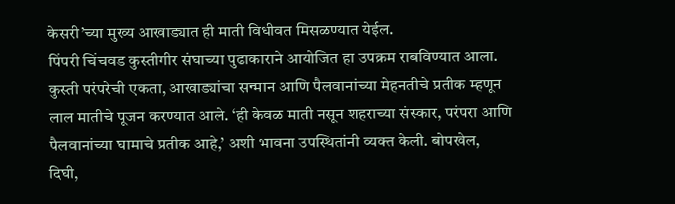केसरी’च्या मुख्य आखाड्यात ही माती विधीवत मिसळण्यात येईल.
पिंपरी चिंचवड कुस्तीगीर संघाच्या पुढाकाराने आयोजित हा उपक्रम राबविण्यात आला. कुस्ती परंपरेची एकता, आखाड्यांचा सन्मान आणि पैलवानांच्या मेहनतीचे प्रतीक म्हणून लाल मातीचे पूजन करण्यात आले. ‘ही केवळ माती नसून शहराच्या संस्कार, परंपरा आणि पैलवानांच्या घामाचे प्रतीक आहे,’ अशी भावना उपस्थितांनी व्यक्त केली. बोपखेल, दिघी,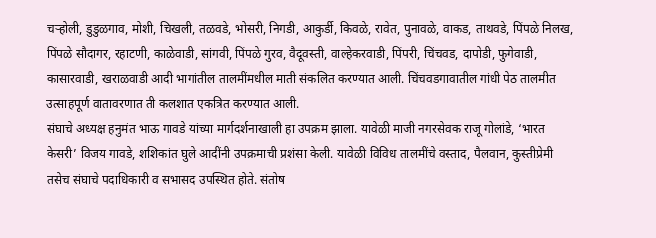चऱ्होली, डुडुळगाव, मोशी, चिखली, तळवडे, भोसरी, निगडी, आकुर्डी, किवळे, रावेत, पुनावळे, वाकड, ताथवडे, पिंपळे निलख, पिंपळे सौदागर, रहाटणी, काळेवाडी, सांगवी, पिंपळे गुरव, वैदूवस्ती, वाल्हेकरवाडी, पिंपरी, चिंचवड, दापोडी, फुगेवाडी, कासारवाडी, खराळवाडी आदी भागांतील तालमींमधील माती संकलित करण्यात आली. चिंचवडगावातील गांधी पेठ तालमीत उत्साहपूर्ण वातावरणात ती कलशात एकत्रित करण्यात आली.
संघाचे अध्यक्ष हनुमंत भाऊ गावडे यांच्या मार्गदर्शनाखाली हा उपक्रम झाला. यावेळी माजी नगरसेवक राजू गोलांडे, ‘भारत केसरी’ विजय गावडे, शशिकांत घुले आदींनी उपक्रमाची प्रशंसा केली. यावेळी विविध तालमींचे वस्ताद, पैलवान, कुस्तीप्रेमी तसेच संघाचे पदाधिकारी व सभासद उपस्थित होते. संतोष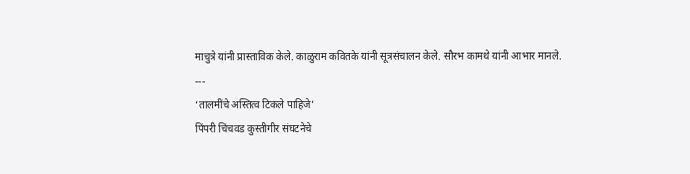माचुत्रे यांनी प्रास्ताविक केले. काळुराम कवितके यांनी सूत्रसंचालन केले. सौरभ कामथे यांनी आभार मानले.
---
‘तालमींचे अस्तित्व टिकले पाहिजे’
पिंपरी चिंचवड कुस्तीगीर संघटनेचे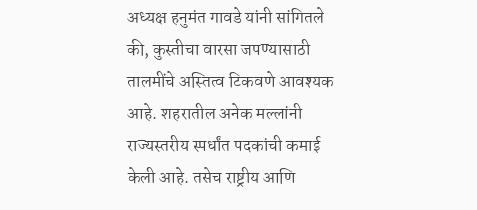अध्यक्ष हनुमंत गावडे यांनी सांगितले की, कुस्तीचा वारसा जपण्यासाठी तालमींचे अस्तित्व टिकवणे आवश्यक आहे. शहरातील अनेक मल्लांनी राज्यस्तरीय स्पर्धांत पदकांची कमाई केली आहे. तसेच राष्ट्रीय आणि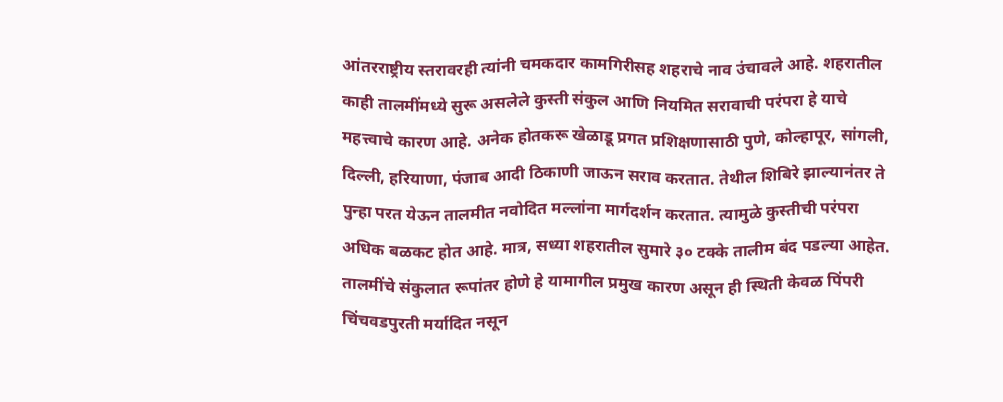आंतरराष्ट्रीय स्तरावरही त्यांनी चमकदार कामगिरीसह शहराचे नाव उंचावले आहे. शहरातील काही तालमींमध्ये सुरू असलेले कुस्ती संकुल आणि नियमित सरावाची परंपरा हे याचे महत्त्वाचे कारण आहे. अनेक होतकरू खेळाडू प्रगत प्रशिक्षणासाठी पुणे, कोल्हापूर, सांगली, दिल्ली, हरियाणा, पंजाब आदी ठिकाणी जाऊन सराव करतात. तेथील शिबिरे झाल्यानंतर ते पुन्हा परत येऊन तालमीत नवोदित मल्लांना मार्गदर्शन करतात. त्यामुळे कुस्तीची परंपरा अधिक बळकट होत आहे. मात्र, सध्या शहरातील सुमारे ३० टक्के तालीम बंद पडल्या आहेत. तालमींचे संकुलात रूपांतर होणे हे यामागील प्रमुख कारण असून ही स्थिती केवळ पिंपरी चिंचवडपुरती मर्यादित नसून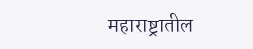महाराष्ट्रातील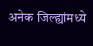अनेक जिल्ह्यांमध्ये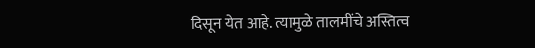दिसून येत आहे. त्यामुळे तालमींचे अस्तित्व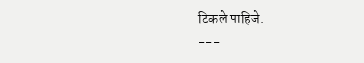टिकले पाहिजे.
---